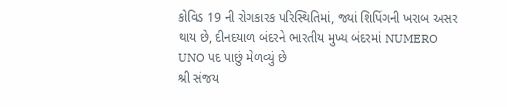કોવિડ 19 ની રોગકારક પરિસ્થિતિમાં, જ્યાં શિપિંગની ખરાબ અસર થાય છે, દીનદયાળ બંદરને ભારતીય મુખ્ય બંદરમાં NUMERO UNO પદ પાછું મેળવ્યું છે
શ્રી સંજય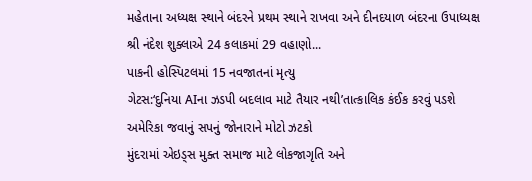મહેતાના અધ્યક્ષ સ્થાને બંદરને પ્રથમ સ્થાને રાખવા અને દીનદયાળ બંદરના ઉપાધ્યક્ષ શ્રી નંદેશ શુક્લાએ 24 કલાકમાં 29 વહાણો...
પાકની હોસ્પિટલમાં 15 નવજાતનાં મૃત્યુ
ગેટસ:‘દુનિયા AIના ઝડપી બદલાવ માટે તૈયાર નથી’તાત્કાલિક કંઈક કરવું પડશે
અમેરિકા જવાનું સપનું જોનારાને મોટો ઝટકો
મુંદરામાં એઇડ્સ મુક્ત સમાજ માટે લોકજાગૃતિ અને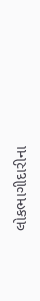લોકભાગીદારીના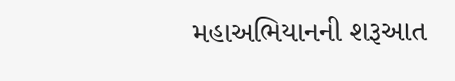મહાઅભિયાનની શરૂઆત